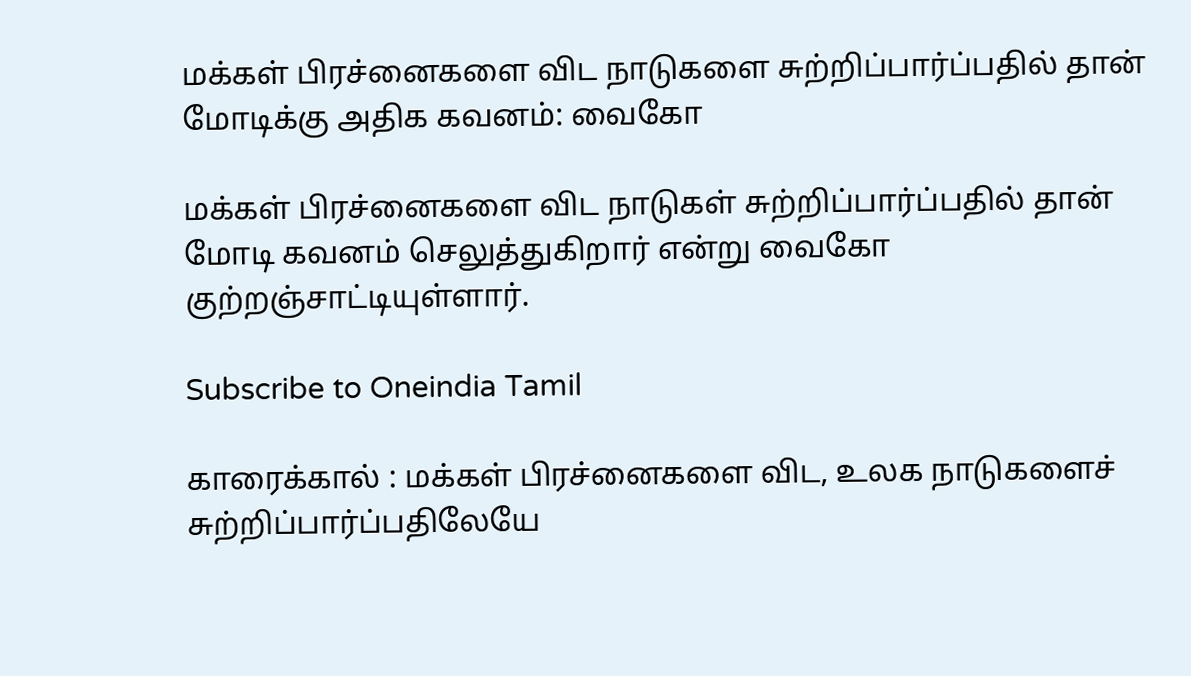மக்கள் பிரச்னைகளை விட நாடுகளை சுற்றிப்பார்ப்பதில் தான் மோடிக்கு அதிக கவனம்: வைகோ

மக்கள் பிரச்னைகளை விட நாடுகள் சுற்றிப்பார்ப்பதில் தான் மோடி கவனம் செலுத்துகிறார் என்று வைகோ குற்றஞ்சாட்டியுள்ளார்.

Subscribe to Oneindia Tamil

காரைக்கால் : மக்கள் பிரச்னைகளை விட, உலக நாடுகளைச் சுற்றிப்பார்ப்பதிலேயே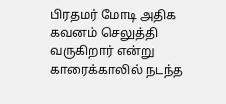பிரதமர் மோடி அதிக கவனம் செலுத்தி வருகிறார் என்று காரைக்காலில் நடந்த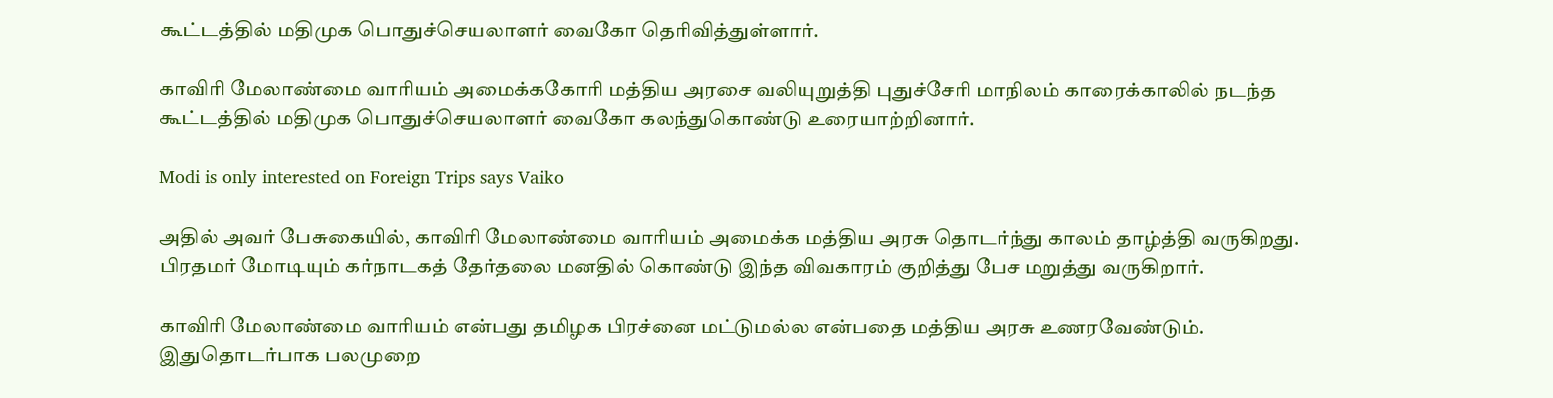கூட்டத்தில் மதிமுக பொதுச்செயலாளர் வைகோ தெரிவித்துள்ளார்.

காவிரி மேலாண்மை வாரியம் அமைக்ககோரி மத்திய அரசை வலியுறுத்தி புதுச்சேரி மாநிலம் காரைக்காலில் நடந்த கூட்டத்தில் மதிமுக பொதுச்செயலாளர் வைகோ கலந்துகொண்டு உரையாற்றினார்.

Modi is only interested on Foreign Trips says Vaiko

அதில் அவர் பேசுகையில், காவிரி மேலாண்மை வாரியம் அமைக்க மத்திய அரசு தொடர்ந்து காலம் தாழ்த்தி வருகிறது. பிரதமர் மோடியும் கர்நாடகத் தேர்தலை மனதில் கொண்டு இந்த விவகாரம் குறித்து பேச மறுத்து வருகிறார்.

காவிரி மேலாண்மை வாரியம் என்பது தமிழக பிரச்னை மட்டுமல்ல என்பதை மத்திய அரசு உணரவேண்டும். இதுதொடர்பாக பலமுறை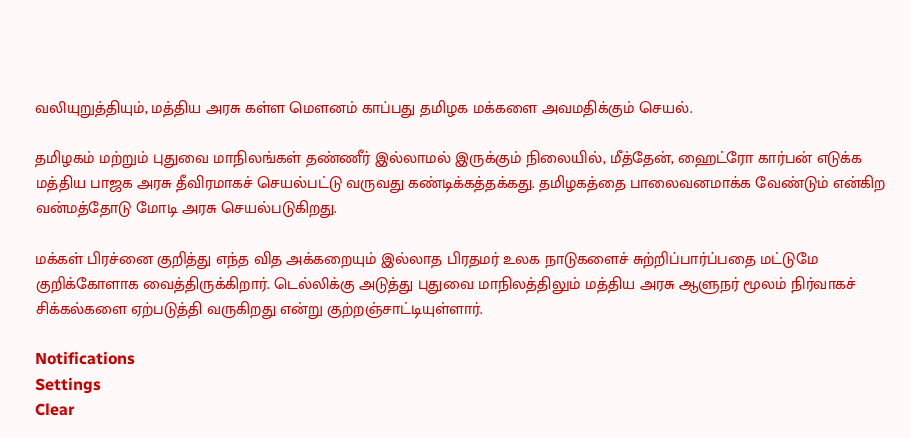வலியுறுத்தியும், மத்திய அரசு கள்ள மெளனம் காப்பது தமிழக மக்களை அவமதிக்கும் செயல்.

தமிழகம் மற்றும் புதுவை மாநிலங்கள் தண்ணீர் இல்லாமல் இருக்கும் நிலையில், மீத்தேன், ஹைட்ரோ கார்பன் எடுக்க மத்திய பாஜக அரசு தீவிரமாகச் செயல்பட்டு வருவது கண்டிக்கத்தக்கது. தமிழகத்தை பாலைவனமாக்க வேண்டும் என்கிற வன்மத்தோடு மோடி அரசு செயல்படுகிறது.

மக்கள் பிரச்னை குறித்து எந்த வித அக்கறையும் இல்லாத பிரதமர் உலக நாடுகளைச் சுற்றிப்பார்ப்பதை மட்டுமே குறிக்கோளாக வைத்திருக்கிறார். டெல்லிக்கு அடுத்து புதுவை மாநிலத்திலும் மத்திய அரசு ஆளுநர் மூலம் நிர்வாகச் சிக்கல்களை ஏற்படுத்தி வருகிறது என்று குற்றஞ்சாட்டியுள்ளார்.

Notifications
Settings
Clear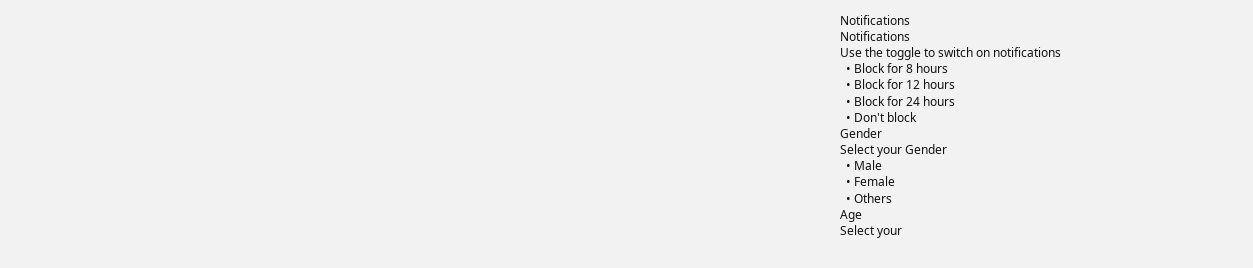Notifications
Notifications
Use the toggle to switch on notifications
  • Block for 8 hours
  • Block for 12 hours
  • Block for 24 hours
  • Don't block
Gender
Select your Gender
  • Male
  • Female
  • Others
Age
Select your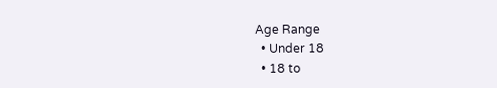Age Range
  • Under 18
  • 18 to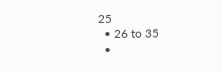25
  • 26 to 35
  •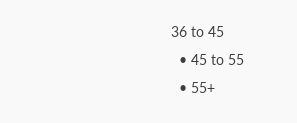36 to 45
  • 45 to 55
  • 55+